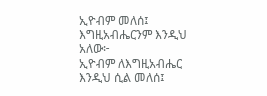ኢዮብም መለሰ፤ እግዚአብሔርንም እንዲህ አለው፦
ኢዮብም ለእግዚአብሔር እንዲህ ሲል መለሰ፤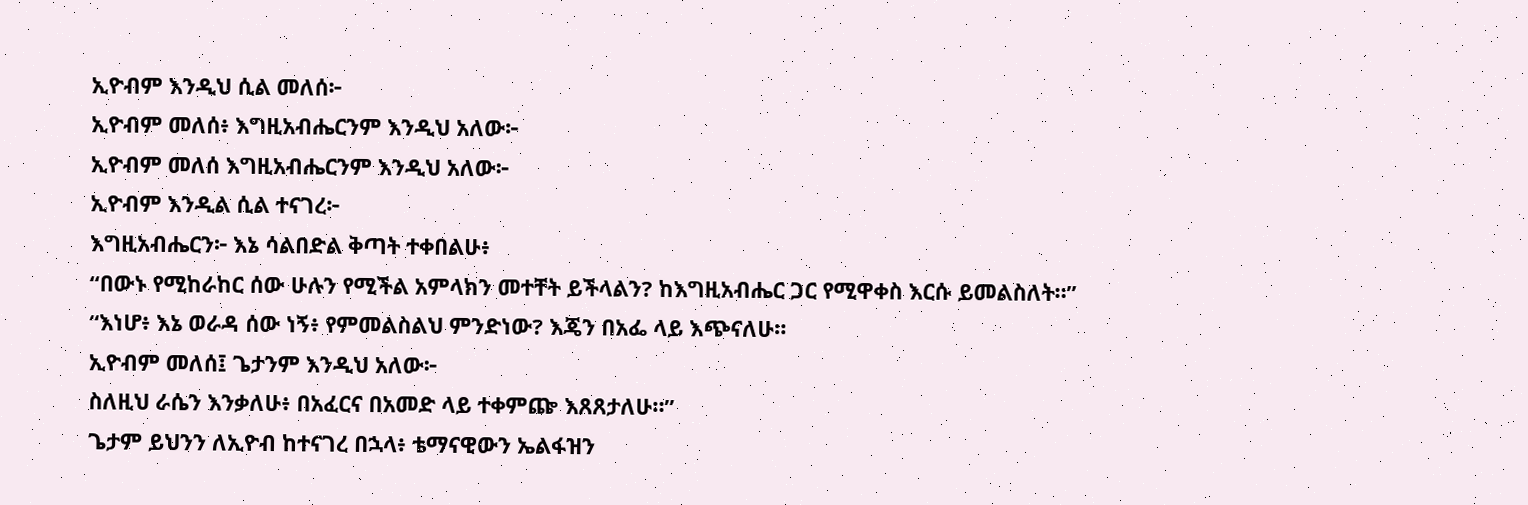ኢዮብም እንዲህ ሲል መለሰ፦
ኢዮብም መለሰ፥ እግዚአብሔርንም እንዲህ አለው፦
ኢዮብም መለሰ እግዚአብሔርንም እንዲህ አለው፦
ኢዮብም እንዲል ሲል ተናገረ፦
እግዚአብሔርን፦ እኔ ሳልበድል ቅጣት ተቀበልሁ፥
“በውኑ የሚከራከር ሰው ሁሉን የሚችል አምላክን መተቸት ይችላልን? ከእግዚአብሔር ጋር የሚዋቀስ እርሱ ይመልስለት።”
“እነሆ፥ እኔ ወራዳ ሰው ነኝ፥ የምመልስልህ ምንድነው? እጄን በአፌ ላይ እጭናለሁ።
ኢዮብም መለሰ፤ ጌታንም እንዲህ አለው፦
ስለዚህ ራሴን እንቃለሁ፥ በአፈርና በአመድ ላይ ተቀምጬ እጸጸታለሁ።”
ጌታም ይህንን ለኢዮብ ከተናገረ በኋላ፥ ቴማናዊውን ኤልፋዝን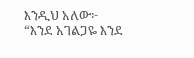እንዲህ አለው፦ “እንደ አገልጋዬ እንደ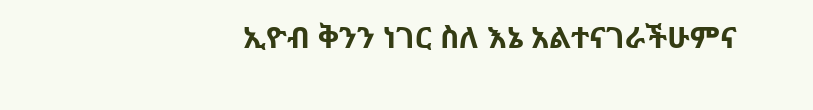ኢዮብ ቅንን ነገር ስለ እኔ አልተናገራችሁምና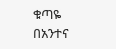ቁጣዬ በአንተና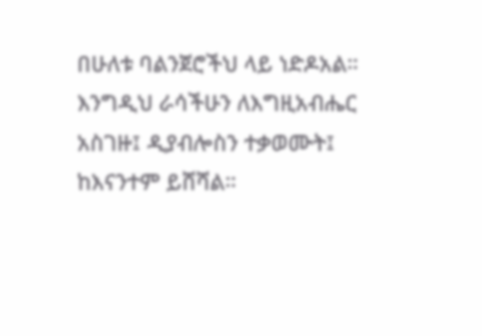በሁለቱ ባልንጀሮችህ ላይ ነድዶአል።
እንግዲህ ራሳችሁን ለእግዚአብሔር አስገዙ፤ ዲያብሎስን ተቃወሙት፤ ከእናንተም ይሸሻል።